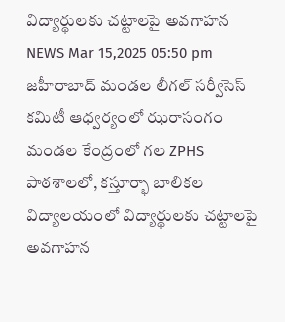విద్యార్థులకు చట్టాలపై అవగాహన
NEWS Mar 15,2025 05:50 pm
జహీరాబాద్ మండల లీగల్ సర్వీసెస్ కమిటీ ఆధ్వర్యంలో ఝరాసంగం మండల కేంద్రంలో గల ZPHS పాఠశాలలో, కస్తూర్భా బాలికల విద్యాలయంలో విద్యార్థులకు చట్టాలపై అవగాహన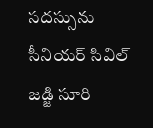సదస్సును సీనియర్ సివిల్ జడ్జి సూరి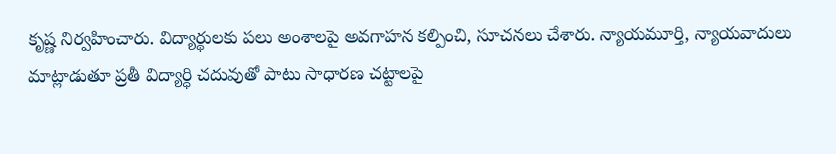కృష్ణ నిర్వహించారు. విద్యార్థులకు పలు అంశాలపై అవగాహన కల్పించి, సూచనలు చేశారు. న్యాయమూర్తి, న్యాయవాదులు మాట్లాడుతూ ప్రతీ విద్యార్ధి చదువుతో పాటు సాధారణ చట్టాలపై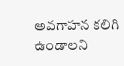అవగాహన కలిగి ఉండాలని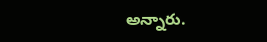అన్నారు.